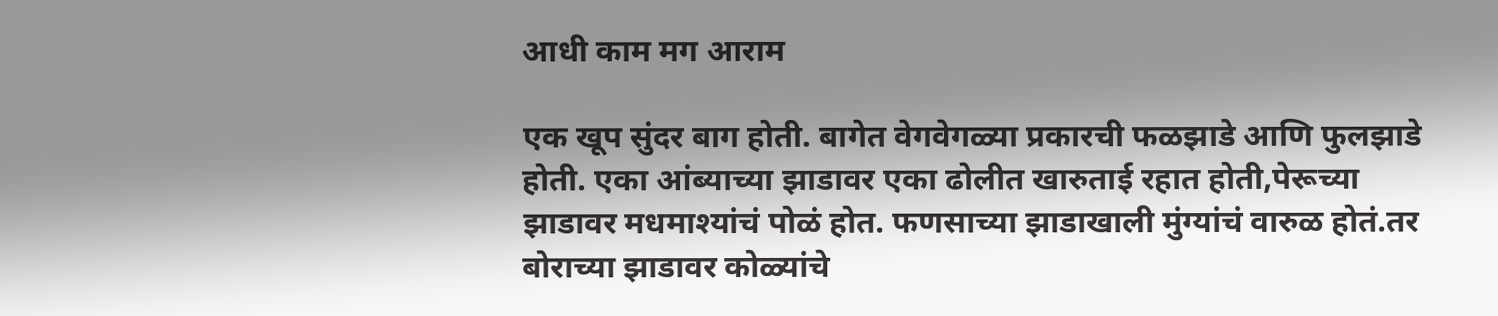आधी काम मग आराम

एक खूप सुंदर बाग होती. बागेत वेगवेगळ्या प्रकारची फळझाडे आणि फुलझाडे होती. एका आंब्याच्या झाडावर एका ढोलीत खारुताई रहात होती,पेरूच्या झाडावर मधमाश्यांचं पोळं होत. फणसाच्या झाडाखाली मुंग्यांचं वारुळ होतं.तर बोराच्या झाडावर कोळ्यांचे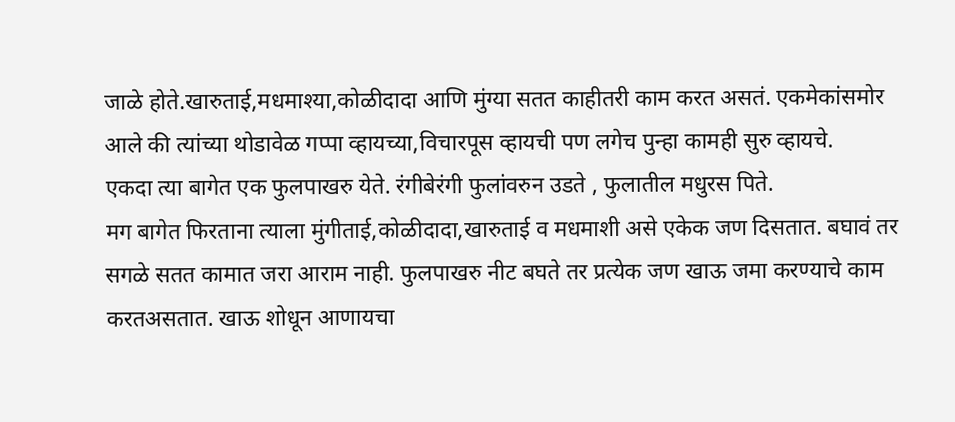जाळे होते.खारुताई,मधमाश्या,कोळीदादा आणि मुंग्या सतत काहीतरी काम करत असतं. एकमेकांसमोर आले की त्यांच्या थोडावेळ गप्पा व्हायच्या,विचारपूस व्हायची पण लगेच पुन्हा कामही सुरु व्हायचे.
एकदा त्या बागेत एक फुलपाखरु येते. रंगीबेरंगी फुलांवरुन उडते , फुलातील मधुरस पिते.
मग बागेत फिरताना त्याला मुंगीताई,कोळीदादा,खारुताई व मधमाशी असे एकेक जण दिसतात. बघावं तर सगळे सतत कामात जरा आराम नाही. फुलपाखरु नीट बघते तर प्रत्येक जण खाऊ जमा करण्याचे काम करतअसतात. खाऊ शोधून आणायचा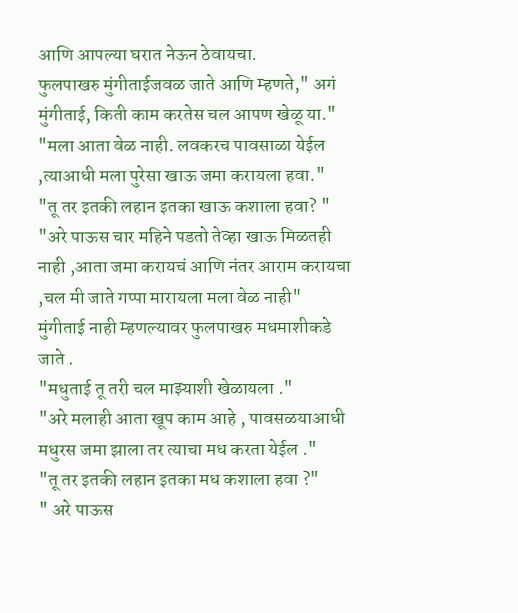आणि आपल्या घरात नेऊन ठेवायचा.
फुलपाखरु मुंगीताईजवळ जाते आणि म्हणते," अगं मुंगीताई, किती काम करतेस चल आपण खेळू या."
"मला आता वेळ नाही. लवकरच पावसाळा येईल ,त्याआधी मला पुरेसा खाऊ जमा करायला हवा."
"तू तर इतकी लहान इतका खाऊ कशाला हवा? "
"अरे पाऊस चार महिने पडतो तेव्हा खाऊ मिळतही नाही ,आता जमा करायचं आणि नंतर आराम करायचा ,चल मी जाते गप्पा मारायला मला वेळ नाही"
मुंगीताई नाही म्हणल्यावर फुलपाखरु मधमाशीकडे जाते .
"मधुताई तू तरी चल माझ्याशी खेळायला ."
"अरे मलाही आता खूप काम आहे , पावसळयाआधी मधुरस जमा झाला तर त्याचा मध करता येईल ."
"तू तर इतकी लहान इतका मध कशाला हवा ?"
" अरे पाऊस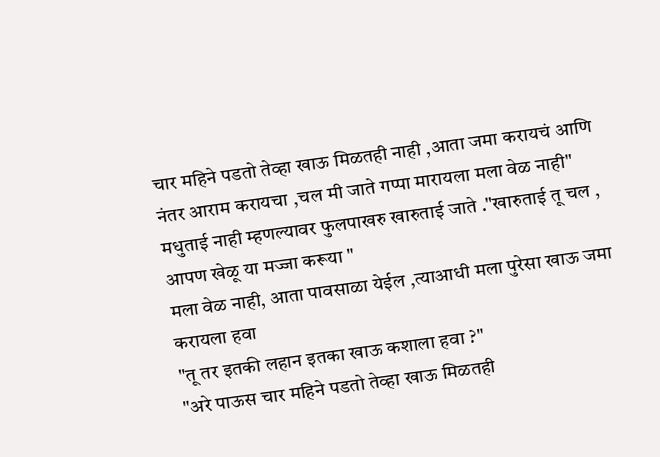चार महिने पडतो तेव्हा खाऊ मिळतही नाही ,आता जमा करायचं आणि नंतर आराम करायचा ,चल मी जाते गप्पा मारायला मला वेळ नाही"
मधुताई नाही म्हणल्यावर फुलपाखरु खारुताई जाते ."खारुताई तू चल , आपण खेळू या मज्जा करूया "
मला वेळ नाही, आता पावसाळा येईल ,त्याआधी मला पुरेसा खाऊ जमा करायला हवा
"तू तर इतकी लहान इतका खाऊ कशाला हवा ?"
"अरे पाऊस चार महिने पडतो तेव्हा खाऊ मिळतही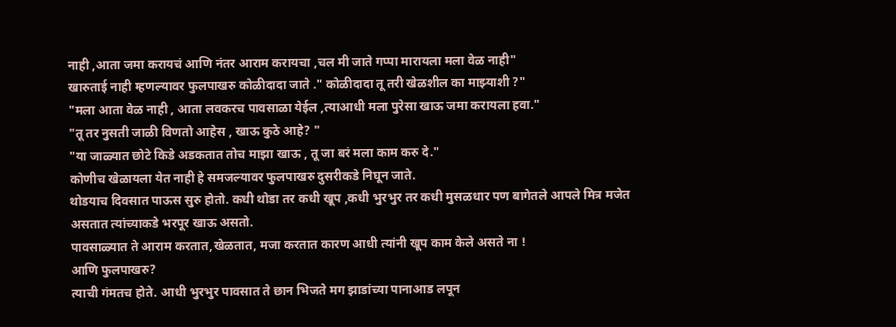नाही ,आता जमा करायचं आणि नंतर आराम करायचा ,चल मी जाते गप्पा मारायला मला वेळ नाही"
खारुताई नाही म्हणल्यावर फुलपाखरु कोळीदादा जाते ." कोळीदादा तू तरी खेळशील का माझ्याशी ?"
"मला आता वेळ नाही , आता लवकरच पावसाळा येईल ,त्याआधी मला पुरेसा खाऊ जमा करायला हवा."
"तू तर नुसती जाळी विणतो आहेस , खाऊ कुठे आहे? "
"या जाळ्यात छोटे किडे अडकतात तोच माझा खाऊ , तू जा बरं मला काम करु दे."
कोणीच खेळायला येत नाही हे समजल्यावर फुलपाखरु दुसरीकडे निघून जाते.
थोडयाच दिवसात पाऊस सुरु होतो. कधी थोडा तर कधी खूप ,कधी भुरभुर तर कधी मुसळधार पण बागेतले आपले मित्र मजेत असतात त्यांच्याकडे भरपूर खाऊ असतो.
पावसाळ्यात ते आराम करतात,खेळतात, मजा करतात कारण आधी त्यांनी खूप काम केले असते ना !
आणि फुलपाखरु?
त्याची गंमतच होते. आधी भुरभुर पावसात ते छान भिजते मग झाडांच्या पानाआड लपून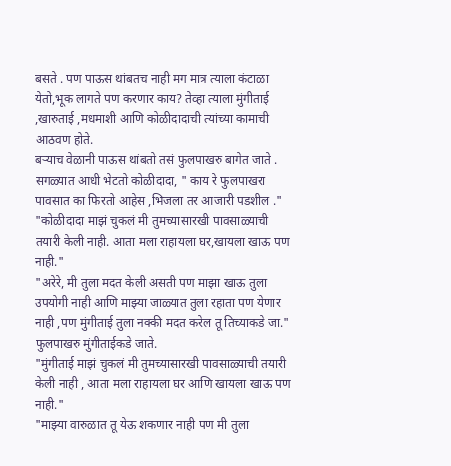बसते . पण पाऊस थांबतच नाही मग मात्र त्याला कंटाळा येतो,भूक लागते पण करणार काय? तेव्हा त्याला मुंगीताई ,खारुताई ,मधमाशी आणि कोळीदादाची त्यांच्या कामाची आठवण होते.
बऱ्याच वेळानी पाऊस थांबतो तसं फुलपाखरु बागेत जाते . सगळ्यात आधी भेटतो कोळीदादा, " काय रे फुलपाखरा पावसात का फिरतो आहेस ,भिजला तर आजारी पडशील ."
"कोळीदादा माझं चुकलं मी तुमच्यासारखी पावसाळ्याची तयारी केली नाही. आता मला राहायला घर,खायला खाऊ पण नाही."
"अरेरे, मी तुला मदत केली असती पण माझा खाऊ तुला उपयोगी नाही आणि माझ्या जाळ्यात तुला रहाता पण येणार नाही ,पण मुंगीताई तुला नक्की मदत करेल तू तिच्याकडे जा."
फुलपाखरु मुंगीताईकडे जाते.
"मुंगीताई माझं चुकलं मी तुमच्यासारखी पावसाळ्याची तयारी केली नाही , आता मला राहायला घर आणि खायला खाऊ पण नाही."
"माझ्या वारुळात तू येऊ शकणार नाही पण मी तुला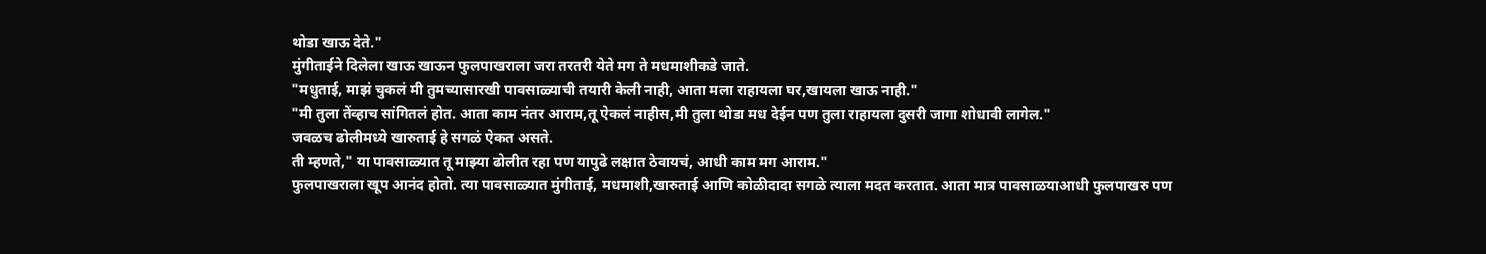थोडा खाऊ देते."
मुंगीताईने दिलेला खाऊ खाऊन फुलपाखराला जरा तरतरी येते मग ते मधमाशीकडे जाते.
"मधुताई, माझं चुकलं मी तुमच्यासारखी पावसाळ्याची तयारी केली नाही, आता मला राहायला घर,खायला खाऊ नाही."
"मी तुला तेंव्हाच सांगितलं होत. आता काम नंतर आराम,तू ऐकलं नाहीस,मी तुला थोडा मध देईन पण तुला राहायला दुसरी जागा शोधावी लागेल."
जवळच ढोलीमध्ये खारुताई हे सगळं ऐकत असते.
ती म्हणते," या पावसाळ्यात तू माझ्या ढोलीत रहा पण यापुढे लक्षात ठेवायचं, आधी काम मग आराम."
फुलपाखराला खूप आनंद होतो. त्या पावसाळ्यात मुंगीताई, मधमाशी,खारुताई आणि कोळीदादा सगळे त्याला मदत करतात. आता मात्र पावसाळयाआधी फुलपाखरु पण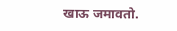खाऊ जमावतो.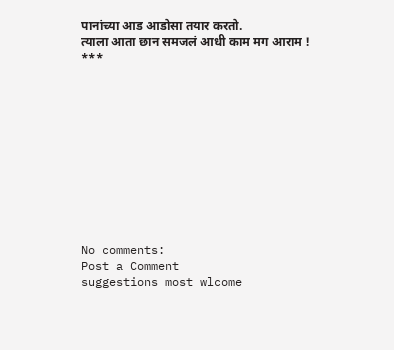पानांच्या आड आडोसा तयार करतो.
त्याला आता छान समजलं आधी काम मग आराम !
***











No comments:
Post a Comment
suggestions most wlcome